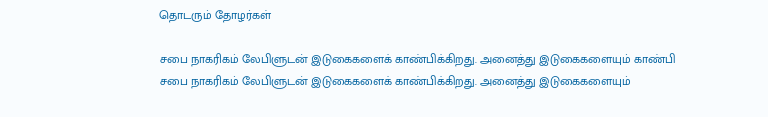தொடரும் தோழர்கள்

சபை நாகரிகம் லேபிளுடன் இடுகைகளைக் காண்பிக்கிறது. அனைத்து இடுகைகளையும் காண்பி
சபை நாகரிகம் லேபிளுடன் இடுகைகளைக் காண்பிக்கிறது. அனைத்து இடுகைகளையும்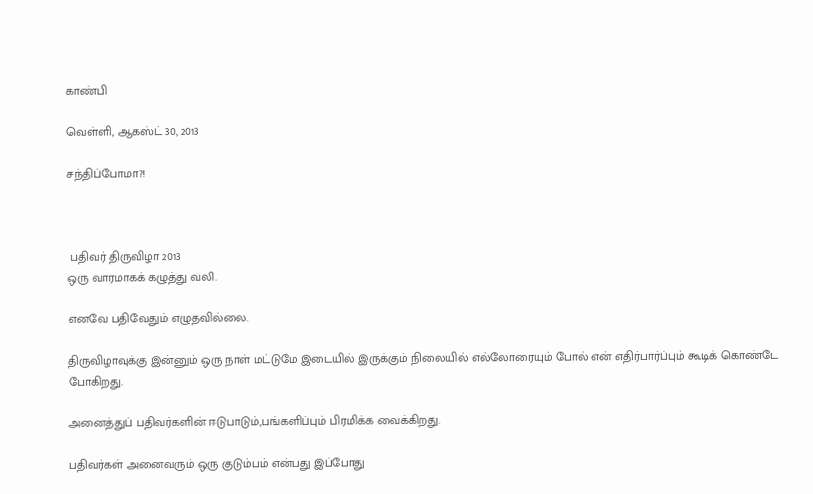காண்பி

வெள்ளி, ஆகஸ்ட் 30, 2013

சந்திப்போமா?!



 பதிவர் திருவிழா 2013
ஒரு வாரமாகக் கழுத்து வலி.

எனவே பதிவேதும் எழுதவில்லை.

திருவிழாவுக்கு இன்னும் ஒரு நாள் மட்டுமே இடையில் இருக்கும் நிலையில் எல்லோரையும் போல் என் எதிர்பார்ப்பும் கூடிக் கொண்டே போகிறது.

அனைத்துப் பதிவர்களின் ஈடுபாடும்,பங்களிப்பும் பிரமிக்க வைக்கிறது.

பதிவர்கள் அனைவரும் ஒரு குடும்பம் என்பது இப்போது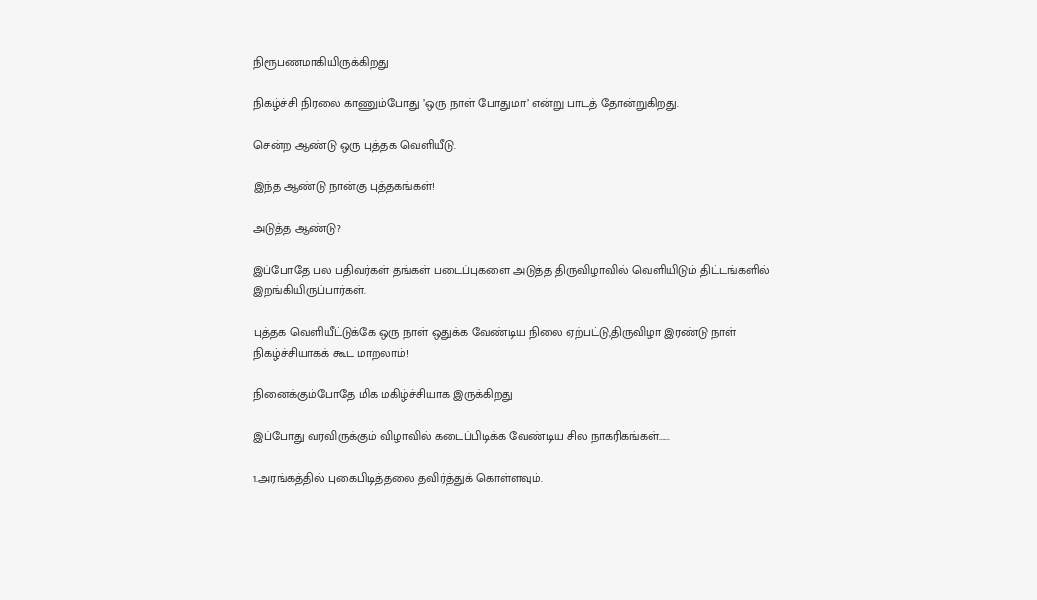நிரூபணமாகியிருக்கிறது

நிகழ்ச்சி நிரலை காணும்போது ’ஒரு நாள் போதுமா’ என்று பாடத் தோன்றுகிறது.

சென்ற ஆண்டு ஒரு புத்தக வெளியீடு.

இந்த ஆண்டு நான்கு புத்தகங்கள்!

அடுத்த ஆண்டு?

இப்போதே பல பதிவர்கள் தங்கள் படைப்புகளை அடுத்த திருவிழாவில் வெளியிடும் திட்டங்களில் இறங்கியிருப்பார்கள்.

புத்தக வெளியீட்டுக்கே ஒரு நாள் ஒதுக்க வேண்டிய நிலை ஏற்பட்டு,திருவிழா இரண்டு நாள் நிகழ்ச்சியாகக் கூட மாறலாம்!

நினைக்கும்போதே மிக மகிழ்ச்சியாக இருக்கிறது

இப்போது வரவிருக்கும் விழாவில் கடைப்பிடிக்க வேண்டிய சில நாகரிகங்கள்......

1.அரங்கத்தில் புகைபிடித்தலை தவிர்த்துக் கொள்ளவும்.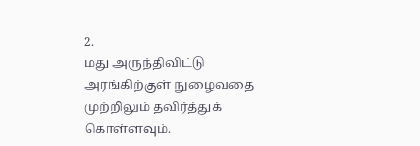2.
மது அருந்திவிட்டு அரங்கிற்குள் நுழைவதை முற்றிலும் தவிர்த்துக் கொள்ளவும்.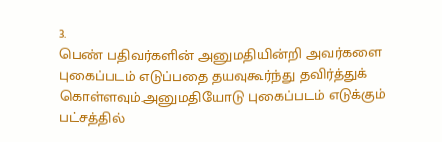3.
பெண் பதிவர்களின் அனுமதியின்றி அவர்களை புகைப்படம் எடுப்பதை தயவுகூர்ந்து தவிர்த்துக் கொள்ளவும்.அனுமதியோடு புகைப்படம் எடுக்கும் பட்சத்தில்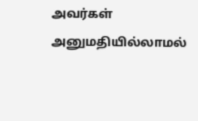அவர்கள் அனுமதியில்லாமல்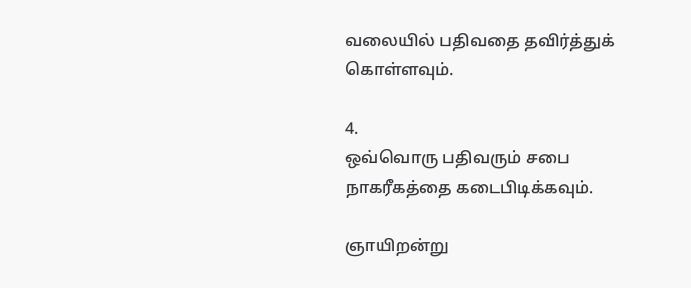வலையில் பதிவதை தவிர்த்துக் கொள்ளவும்.

4.
ஒவ்வொரு பதிவரும் சபை நாகரீகத்தை கடைபிடிக்கவும்.

ஞாயிறன்று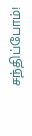சந்திப்போம்!